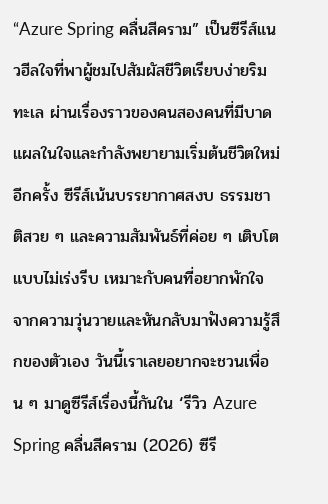“Azure Spring คลื่นสีคราม” เป็นซีรีส์แนวฮีลใจที่พาผู้ชมไปสัมผัสชีวิตเรียบง่ายริมทะเล ผ่านเรื่องราวของคนสองคนที่มีบาดแผลในใจและกำลังพยายามเริ่มต้นชีวิตใหม่อีกครั้ง ซีรีส์เน้นบรรยากาศสงบ ธรรมชาติสวย ๆ และความสัมพันธ์ที่ค่อย ๆ เติบโตแบบไม่เร่งรีบ เหมาะกับคนที่อยากพักใจจากความวุ่นวายและหันกลับมาฟังความรู้สึกของตัวเอง วันนี้เราเลยอยากจะชวนเพื่อน ๆ มาดูซีรีส์เรื่องนี้กันใน ‘รีวิว Azure Spring คลื่นสีคราม (2026) ซีรี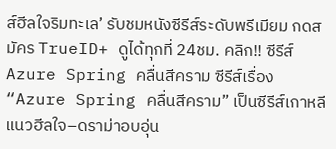ส์ฮีลใจริมทะเล’ รับชมหนังซีรีส์ระดับพรีเมียม กดสมัคร TrueID+ ดูได้ทุกที่ 24ชม. คลิก!! ซีรีส์ Azure Spring คลื่นสีคราม ซีรีส์เรื่อง “Azure Spring คลื่นสีคราม” เป็นซีรีส์เกาหลีแนวฮีลใจ–ดราม่าอบอุ่น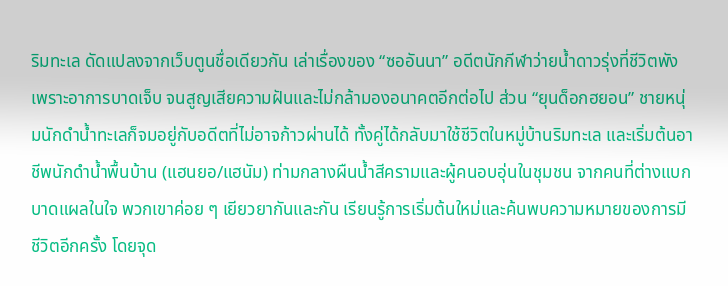ริมทะเล ดัดแปลงจากเว็บตูนชื่อเดียวกัน เล่าเรื่องของ “ซออันนา” อดีตนักกีฬาว่ายน้ำดาวรุ่งที่ชีวิตพังเพราะอาการบาดเจ็บ จนสูญเสียความฝันและไม่กล้ามองอนาคตอีกต่อไป ส่วน “ยุนด็อกฮยอน” ชายหนุ่มนักดำน้ำทะเลก็จมอยู่กับอดีตที่ไม่อาจก้าวผ่านได้ ทั้งคู่ได้กลับมาใช้ชีวิตในหมู่บ้านริมทะเล และเริ่มต้นอาชีพนักดำน้ำพื้นบ้าน (แฮนยอ/แฮนัม) ท่ามกลางผืนน้ำสีครามและผู้คนอบอุ่นในชุมชน จากคนที่ต่างแบกบาดแผลในใจ พวกเขาค่อย ๆ เยียวยากันและกัน เรียนรู้การเริ่มต้นใหม่และค้นพบความหมายของการมีชีวิตอีกครั้ง โดยจุด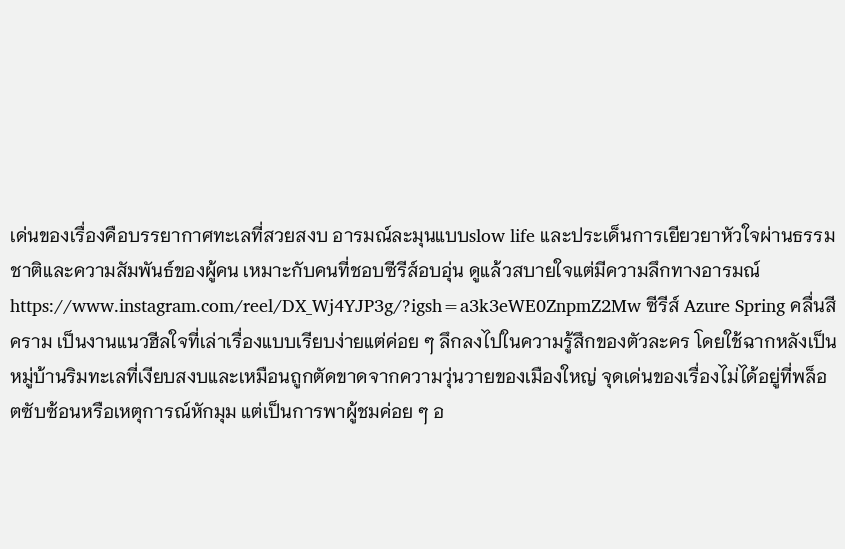เด่นของเรื่องคือบรรยากาศทะเลที่สวยสงบ อารมณ์ละมุนแบบslow life และประเด็นการเยียวยาหัวใจผ่านธรรมชาติและความสัมพันธ์ของผู้คน เหมาะกับคนที่ชอบซีรีส์อบอุ่น ดูแล้วสบายใจแต่มีความลึกทางอารมณ์ https://www.instagram.com/reel/DX_Wj4YJP3g/?igsh=a3k3eWE0ZnpmZ2Mw ซีรีส์ Azure Spring คลื่นสีคราม เป็นงานแนวฮีลใจที่เล่าเรื่องแบบเรียบง่ายแต่ค่อย ๆ ลึกลงไปในความรู้สึกของตัวละคร โดยใช้ฉากหลังเป็นหมู่บ้านริมทะเลที่เงียบสงบและเหมือนถูกตัดขาดจากความวุ่นวายของเมืองใหญ่ จุดเด่นของเรื่องไม่ได้อยู่ที่พล็อตซับซ้อนหรือเหตุการณ์หักมุม แต่เป็นการพาผู้ชมค่อย ๆ อ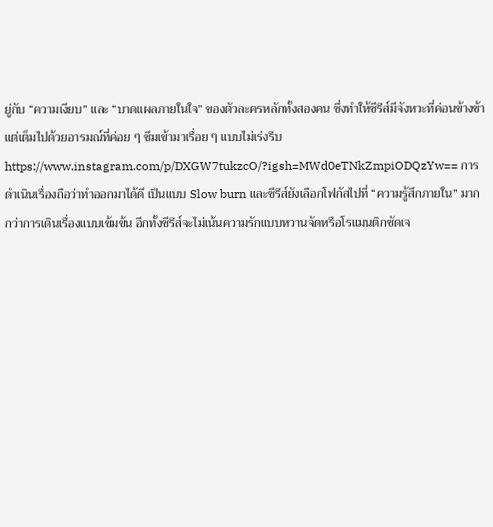ยู่กับ “ความเงียบ” และ “บาดแผลภายในใจ” ของตัวละครหลักทั้งสองคน ซึ่งทำให้ซีรีส์มีจังหวะที่ค่อนข้างช้า แต่เต็มไปด้วยอารมณ์ที่ค่อย ๆ ซึมเข้ามาเรื่อย ๆ แบบไม่เร่งรีบ https://www.instagram.com/p/DXGW7tukzcO/?igsh=MWd0eTNkZmpiODQzYw== การดำเนินเรื่องถือว่าทำออกมาได้ดี เป็นแบบ Slow burn และซีรีส์ยังเลือกโฟกัสไปที่ “ความรู้สึกภายใน” มากกว่าการเดินเรื่องแบบเข้มข้น อีกทั้งซีรีส์จะไม่เน้นความรักแบบหวานจัดหรือโรแมนติกชัดเจ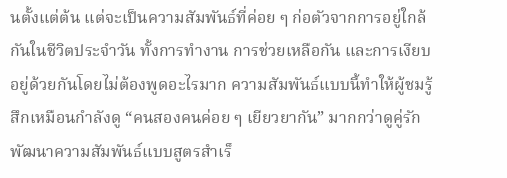นตั้งแต่ต้น แต่จะเป็นความสัมพันธ์ที่ค่อย ๆ ก่อตัวจากการอยู่ใกล้กันในชีวิตประจำวัน ทั้งการทำงาน การช่วยเหลือกัน และการเงียบอยู่ด้วยกันโดยไม่ต้องพูดอะไรมาก ความสัมพันธ์แบบนี้ทำให้ผู้ชมรู้สึกเหมือนกำลังดู “คนสองคนค่อย ๆ เยียวยากัน” มากกว่าดูคู่รักพัฒนาความสัมพันธ์แบบสูตรสำเร็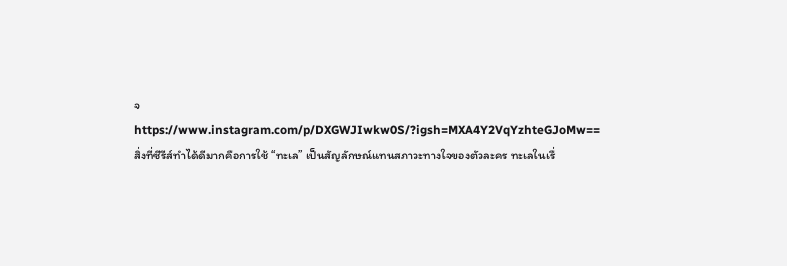จ https://www.instagram.com/p/DXGWJIwkw0S/?igsh=MXA4Y2VqYzhteGJoMw== สิ่งที่ซีรีส์ทำได้ดีมากคือการใช้ “ทะเล” เป็นสัญลักษณ์แทนสภาวะทางใจของตัวละคร ทะเลในเรื่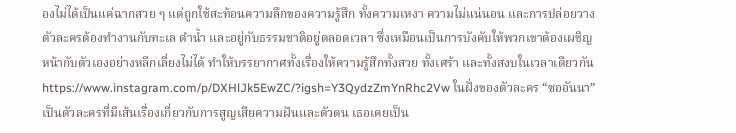องไม่ได้เป็นแค่ฉากสวย ๆ แต่ถูกใช้สะท้อนความลึกของความรู้สึก ทั้งความเหงา ความไม่แน่นอน และการปล่อยวาง ตัวละครต้องทำงานกับทะเล ดำน้ำ และอยู่กับธรรมชาติอยู่ตลอดเวลา ซึ่งเหมือนเป็นการบังคับให้พวกเขาต้องเผชิญหน้ากับตัวเองอย่างหลีกเลี่ยงไม่ได้ ทำให้บรรยากาศทั้งเรื่องให้ความรู้สึกทั้งสวย ทั้งเศร้า และทั้งสงบในเวลาเดียวกัน https://www.instagram.com/p/DXHlJk5EwZC/?igsh=Y3QydzZmYnRhc2Vw ในฝั่งของตัวละคร “ซออันนา” เป็นตัวละครที่มีเส้นเรื่องเกี่ยวกับการสูญเสียความฝันและตัวตน เธอเคยเป็น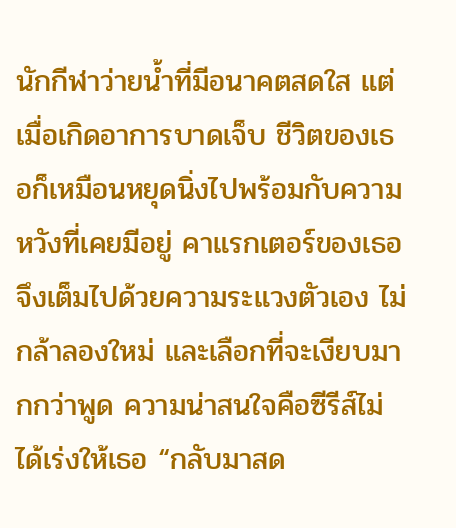นักกีฬาว่ายน้ำที่มีอนาคตสดใส แต่เมื่อเกิดอาการบาดเจ็บ ชีวิตของเธอก็เหมือนหยุดนิ่งไปพร้อมกับความหวังที่เคยมีอยู่ คาแรกเตอร์ของเธอจึงเต็มไปด้วยความระแวงตัวเอง ไม่กล้าลองใหม่ และเลือกที่จะเงียบมากกว่าพูด ความน่าสนใจคือซีรีส์ไม่ได้เร่งให้เธอ “กลับมาสด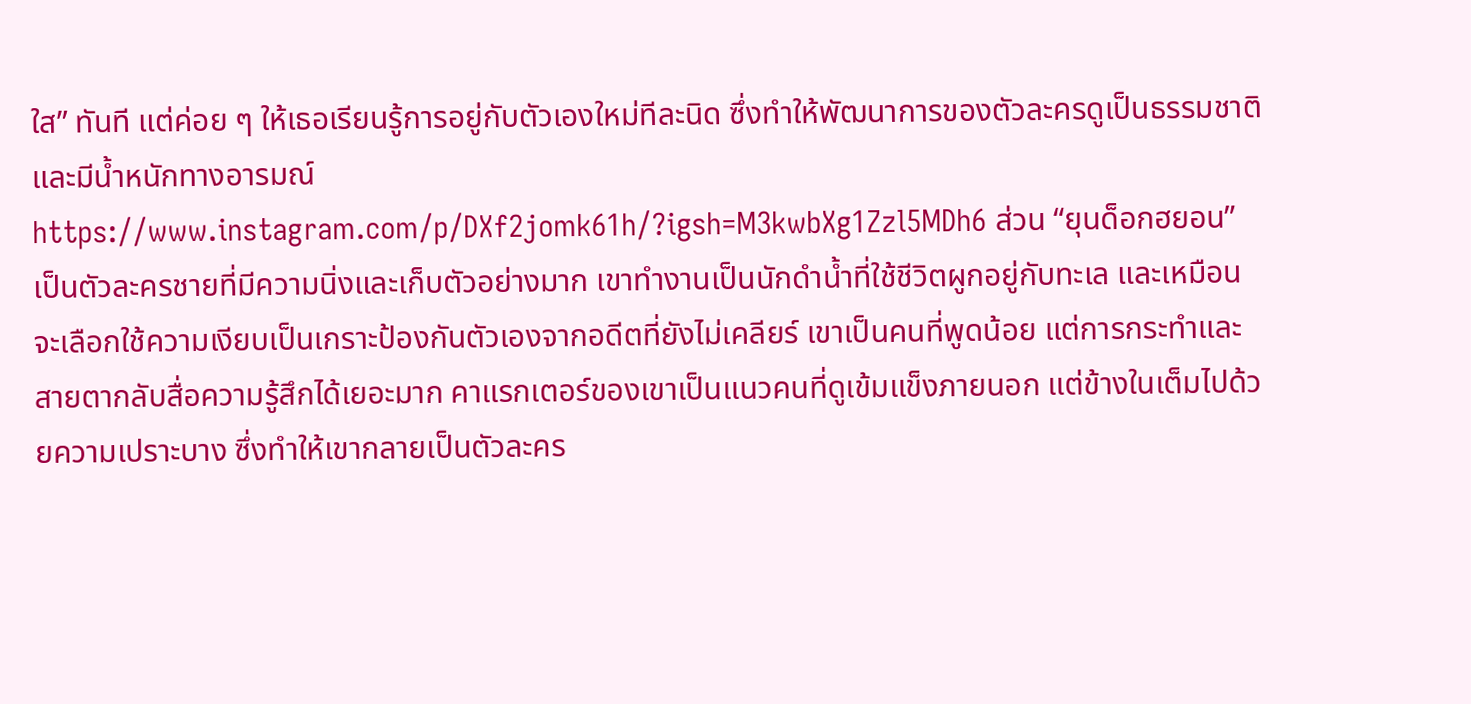ใส” ทันที แต่ค่อย ๆ ให้เธอเรียนรู้การอยู่กับตัวเองใหม่ทีละนิด ซึ่งทำให้พัฒนาการของตัวละครดูเป็นธรรมชาติและมีน้ำหนักทางอารมณ์ https://www.instagram.com/p/DXf2jomk61h/?igsh=M3kwbXg1Zzl5MDh6 ส่วน “ยุนด็อกฮยอน” เป็นตัวละครชายที่มีความนิ่งและเก็บตัวอย่างมาก เขาทำงานเป็นนักดำน้ำที่ใช้ชีวิตผูกอยู่กับทะเล และเหมือนจะเลือกใช้ความเงียบเป็นเกราะป้องกันตัวเองจากอดีตที่ยังไม่เคลียร์ เขาเป็นคนที่พูดน้อย แต่การกระทำและสายตากลับสื่อความรู้สึกได้เยอะมาก คาแรกเตอร์ของเขาเป็นแนวคนที่ดูเข้มแข็งภายนอก แต่ข้างในเต็มไปด้วยความเปราะบาง ซึ่งทำให้เขากลายเป็นตัวละคร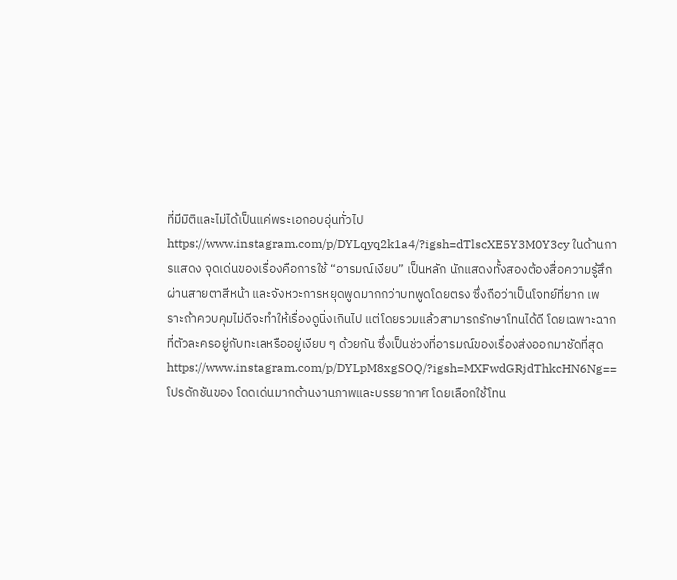ที่มีมิติและไม่ได้เป็นแค่พระเอกอบอุ่นทั่วไป https://www.instagram.com/p/DYLqyq2k1a4/?igsh=dTlscXE5Y3M0Y3cy ในด้านการแสดง จุดเด่นของเรื่องคือการใช้ “อารมณ์เงียบ” เป็นหลัก นักแสดงทั้งสองต้องสื่อความรู้สึกผ่านสายตาสีหน้า และจังหวะการหยุดพูดมากกว่าบทพูดโดยตรง ซึ่งถือว่าเป็นโจทย์ที่ยาก เพราะถ้าควบคุมไม่ดีจะทำให้เรื่องดูนิ่งเกินไป แต่โดยรวมแล้วสามารถรักษาโทนได้ดี โดยเฉพาะฉากที่ตัวละครอยู่กับทะเลหรืออยู่เงียบ ๆ ด้วยกัน ซึ่งเป็นช่วงที่อารมณ์ของเรื่องส่งออกมาชัดที่สุด https://www.instagram.com/p/DYLpM8xgSOQ/?igsh=MXFwdGRjdThkcHN6Ng== โปรดักชันของ โดดเด่นมากด้านงานภาพและบรรยากาศ โดยเลือกใช้โทน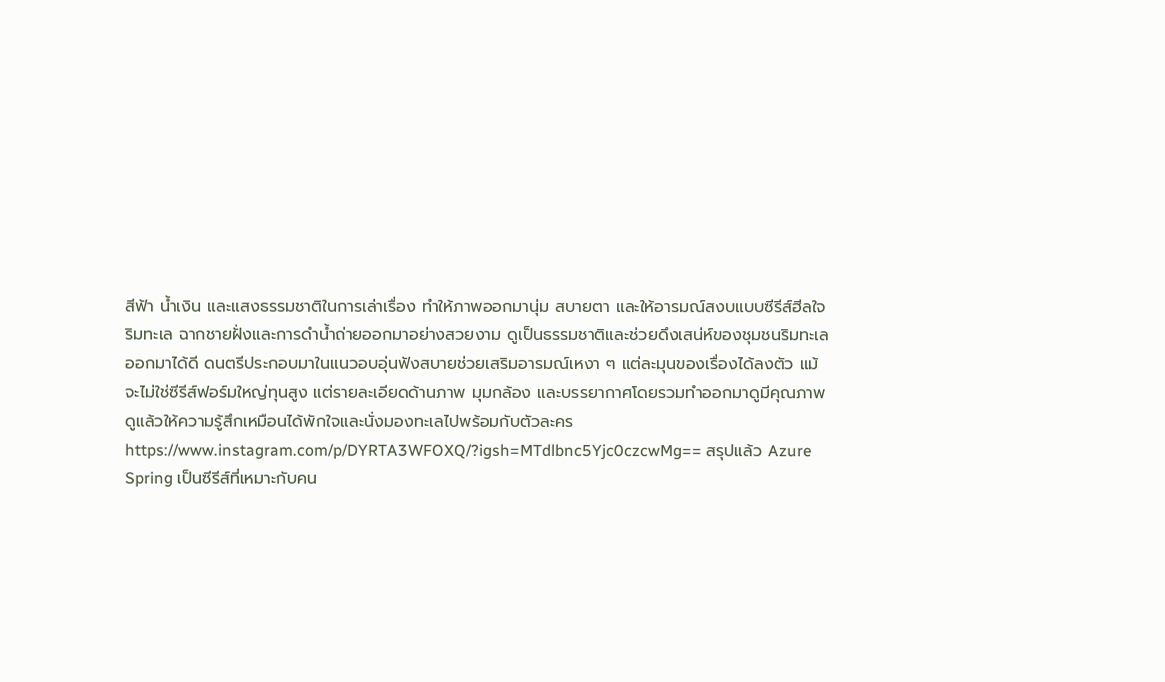สีฟ้า น้ำเงิน และแสงธรรมชาติในการเล่าเรื่อง ทำให้ภาพออกมานุ่ม สบายตา และให้อารมณ์สงบแบบซีรีส์ฮีลใจริมทะเล ฉากชายฝั่งและการดำน้ำถ่ายออกมาอย่างสวยงาม ดูเป็นธรรมชาติและช่วยดึงเสน่ห์ของชุมชนริมทะเลออกมาได้ดี ดนตรีประกอบมาในแนวอบอุ่นฟังสบายช่วยเสริมอารมณ์เหงา ๆ แต่ละมุนของเรื่องได้ลงตัว แม้จะไม่ใช่ซีรีส์ฟอร์มใหญ่ทุนสูง แต่รายละเอียดด้านภาพ มุมกล้อง และบรรยากาศโดยรวมทำออกมาดูมีคุณภาพ ดูแล้วให้ความรู้สึกเหมือนได้พักใจและนั่งมองทะเลไปพร้อมกับตัวละคร https://www.instagram.com/p/DYRTA3WFOXQ/?igsh=MTdlbnc5Yjc0czcwMg== สรุปแล้ว Azure Spring เป็นซีรีส์ที่เหมาะกับคน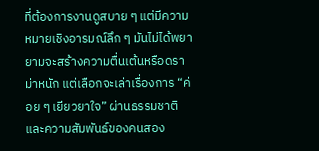ที่ต้องการงานดูสบาย ๆ แต่มีความหมายเชิงอารมณ์ลึก ๆ มันไม่ได้พยายามจะสร้างความตื่นเต้นหรือดราม่าหนัก แต่เลือกจะเล่าเรื่องการ “ค่อย ๆ เยียวยาใจ” ผ่านธรรมชาติและความสัมพันธ์ของคนสอง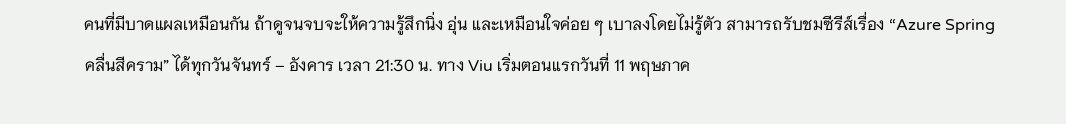คนที่มีบาดแผลเหมือนกัน ถ้าดูจนจบจะให้ความรู้สึกนิ่ง อุ่น และเหมือนใจค่อย ๆ เบาลงโดยไม่รู้ตัว สามารถรับชมซีรีส์เรื่อง “Azure Spring คลื่นสีคราม” ได้ทุกวันจันทร์ – อังคาร เวลา 21:30 น. ทาง Viu เริ่มตอนแรกวันที่ 11 พฤษภาค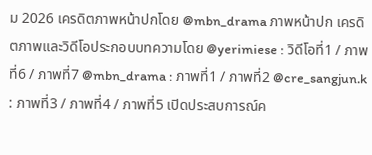ม 2026 เครดิตภาพหน้าปกโดย @mbn_drama ภาพหน้าปก เครดิตภาพและวิดีโอประกอบบทความโดย @yerimiese : วิดีโอที่1 / ภาพที่6 / ภาพที่7 @mbn_drama : ภาพที่1 / ภาพที่2 @cre_sangjun.k : ภาพที่3 / ภาพที่4 / ภาพที่5 เปิดประสบการณ์ค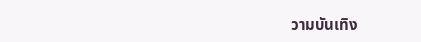วามบันเทิง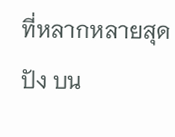ที่หลากหลายสุดปัง บน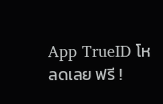App TrueID โหลดเลย ฟรี !